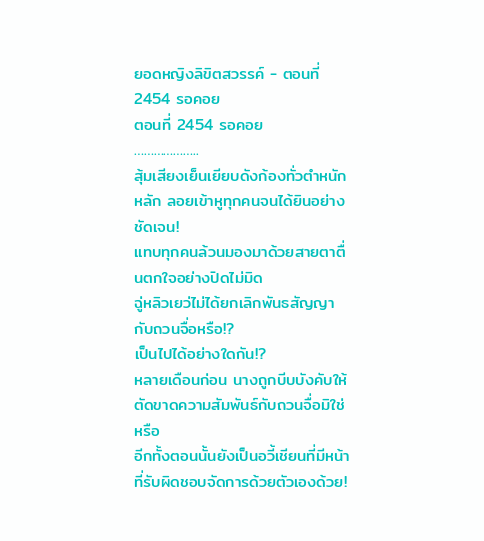ยอดหญิงลิขิตสวรรค์ - ตอนที่ 2454 รอคอย
ตอนที่ 2454 รอคอย
………………..
สุ้มเสียงเย็นเยียบดังก้องทั่วตำหนักหลัก ลอยเข้าหูทุกคนจนได้ยินอย่างชัดเจน!
แทบทุกคนล้วนมองมาด้วยสายตาตื่นตกใจอย่างปิดไม่มิด
ฉู่หลิวเยว่ไม่ได้ยกเลิกพันธสัญญากับถวนจื่อหรือ!?
เป็นไปได้อย่างใดกัน!?
หลายเดือนก่อน นางถูกบีบบังคับให้ตัดขาดความสัมพันธ์กับถวนจื่อมิใช่หรือ
อีกทั้งตอนนั้นยังเป็นอวี้เชียนที่มีหน้าที่รับผิดชอบจัดการด้วยตัวเองด้วย!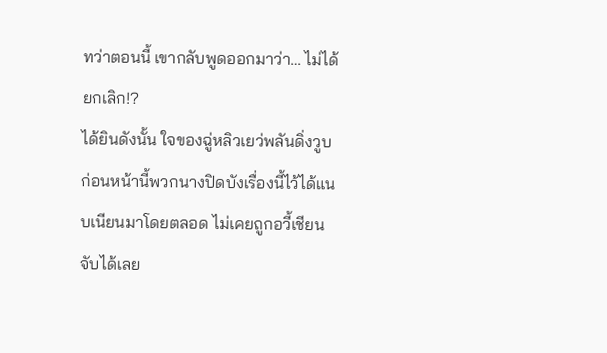ทว่าตอนนี้ เขากลับพูดออกมาว่า… ไม่ได้ยกเลิก!?
ได้ยินดังนั้น ใจของฉู่หลิวเยว่พลันดิ่งวูบ
ก่อนหน้านี้พวกนางปิดบังเรื่องนี้ไว้ได้แนบเนียนมาโดยตลอด ไม่เคยถูกอวี้เชียนจับได้เลย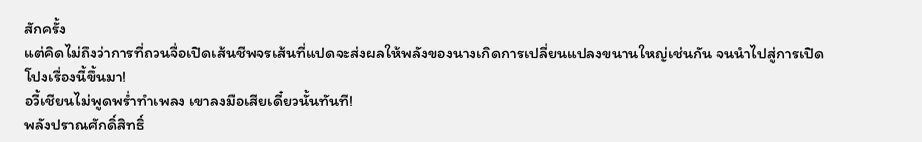สักครั้ง
แต่คิดไม่ถึงว่าการที่ถวนจื่อเปิดเส้นชีพจรเส้นที่แปดจะส่งผลให้พลังของนางเกิดการเปลี่ยนแปลงขนานใหญ่เช่นกัน จนนำไปสู่การเปิดโปงเรื่องนี้ขึ้นมา!
อวี้เชียนไม่พูดพร่ำทำเพลง เขาลงมือเสียเดี๋ยวนั้นทันที!
พลังปราณศักดิ์สิทธิ์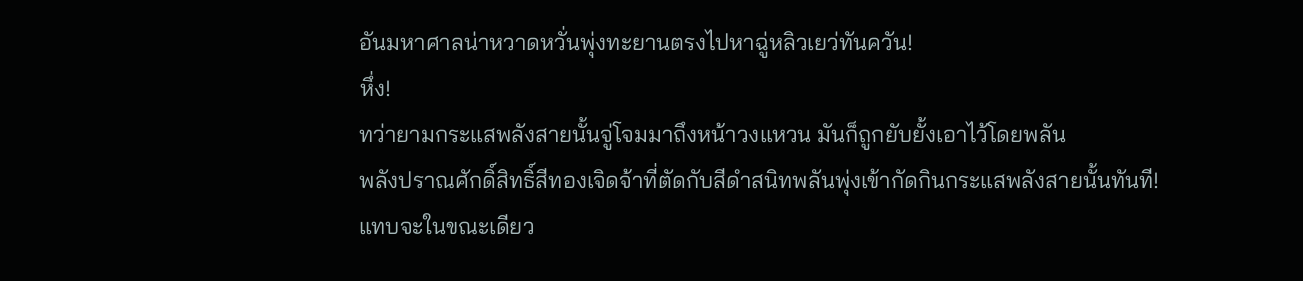อันมหาศาลน่าหวาดหวั่นพุ่งทะยานตรงไปหาฉู่หลิวเยว่ทันควัน!
หึ่ง!
ทว่ายามกระแสพลังสายนั้นจู่โจมมาถึงหน้าวงแหวน มันก็ถูกยับยั้งเอาไว้โดยพลัน
พลังปราณศักดิ์สิทธิ์สีทองเจิดจ้าที่ตัดกับสีดำสนิทพลันพุ่งเข้ากัดกินกระแสพลังสายนั้นทันที!
แทบจะในขณะเดียว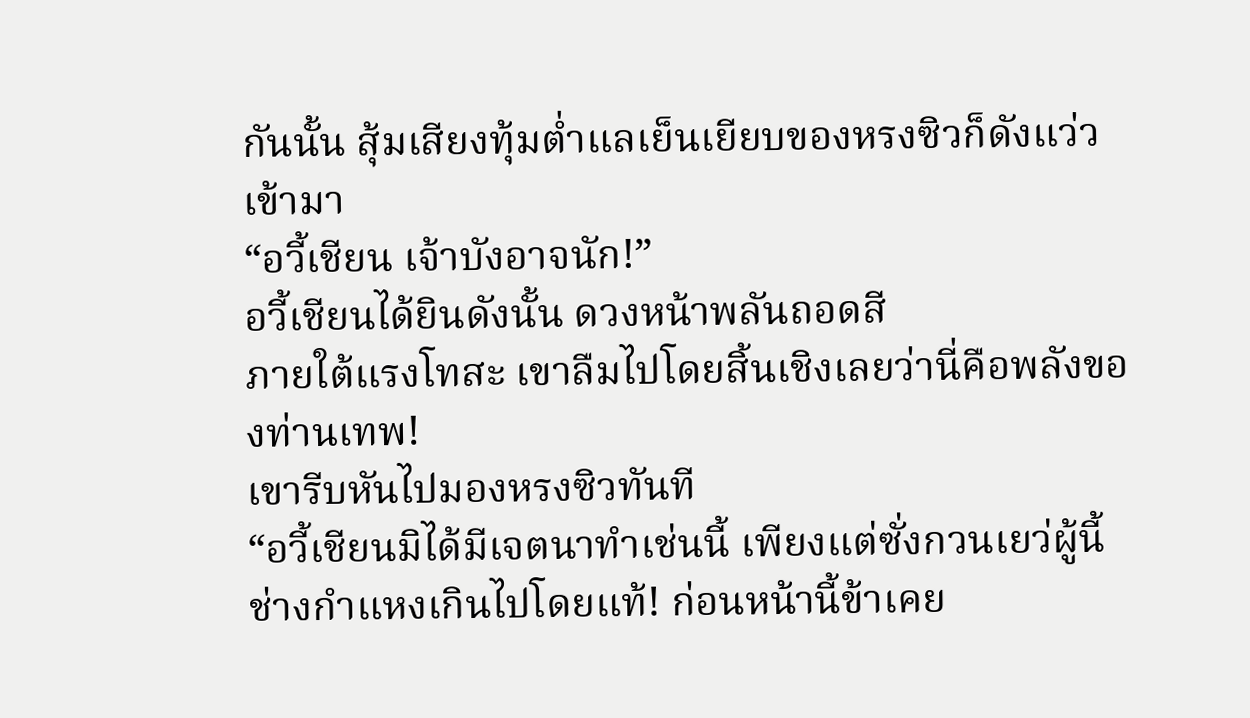กันนั้น สุ้มเสียงทุ้มต่ำแลเย็นเยียบของหรงซิวก็ดังแว่วเข้ามา
“อวี้เชียน เจ้าบังอาจนัก!”
อวี้เชียนได้ยินดังนั้น ดวงหน้าพลันถอดสี
ภายใต้แรงโทสะ เขาลืมไปโดยสิ้นเชิงเลยว่านี่คือพลังของท่านเทพ!
เขารีบหันไปมองหรงซิวทันที
“อวี้เชียนมิได้มีเจตนาทำเช่นนี้ เพียงแต่ซั่งกวนเยว่ผู้นี้ช่างกำแหงเกินไปโดยแท้! ก่อนหน้านี้ข้าเคย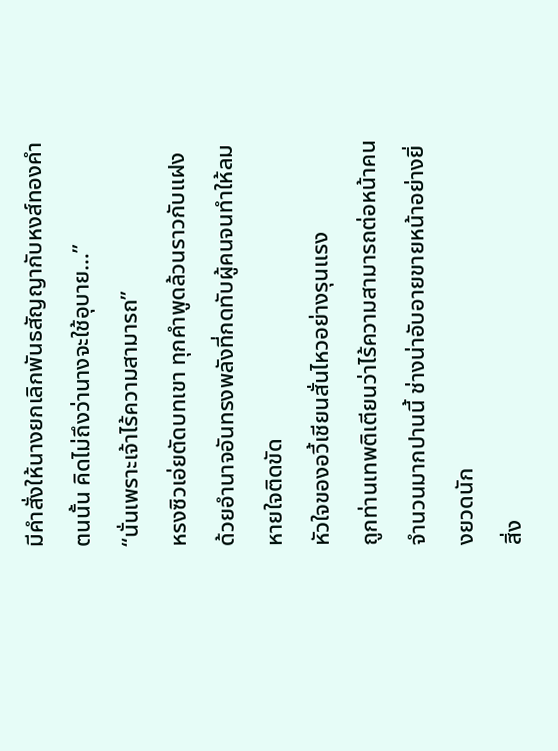มีคำสั่งให้นางยกเลิกพันธสัญญากับหงส์ทองคำตนนั้น คิดไม่ถึงว่านางจะใช้อุบาย…”
“นั่นเพราะเจ้าไร้ความสามารถ”
หรงซิวเอ่ยตัดบทเขา ทุกคำพูดล้วนราวกับแฝงด้วยอำนาจอันทรงพลังที่กดทับผู้คนจนทำให้ลมหายใจติดขัด
หัวใจของอวี้เชียนสั่นไหวอย่างรุนแรง
ถูกท่านเทพติเตียนว่าไร้ความสามารถต่อหน้าคนจำนวนมากปานนี้ ช่างน่าอับอายขายหน้าอย่างยิ่งยวดนัก
สิ่ง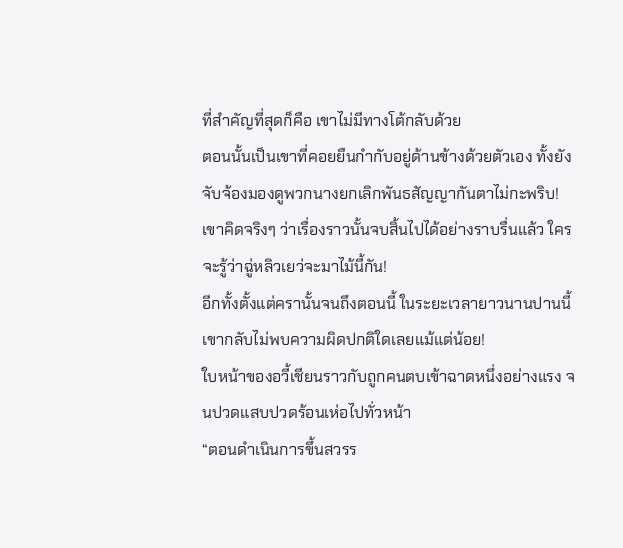ที่สำคัญที่สุดก็คือ เขาไม่มีทางโต้กลับด้วย
ตอนนั้นเป็นเขาที่คอยยืนกำกับอยู่ด้านข้างด้วยตัวเอง ทั้งยังจับจ้องมองดูพวกนางยกเลิกพันธสัญญากันตาไม่กะพริบ!
เขาคิดจริงๆ ว่าเรื่องราวนั้นจบสิ้นไปได้อย่างราบรื่นแล้ว ใครจะรู้ว่าฉู่หลิวเยว่จะมาไม้นี้กัน!
อีกทั้งตั้งแต่ครานั้นจนถึงตอนนี้ ในระยะเวลายาวนานปานนี้ เขากลับไม่พบความผิดปกติใดเลยแม้แต่น้อย!
ใบหน้าของอวี้เชียนราวกับถูกคนตบเข้าฉาดหนึ่งอย่างแรง จนปวดแสบปวดร้อนเห่อไปทั่วหน้า
“ตอนดำเนินการขึ้นสวรร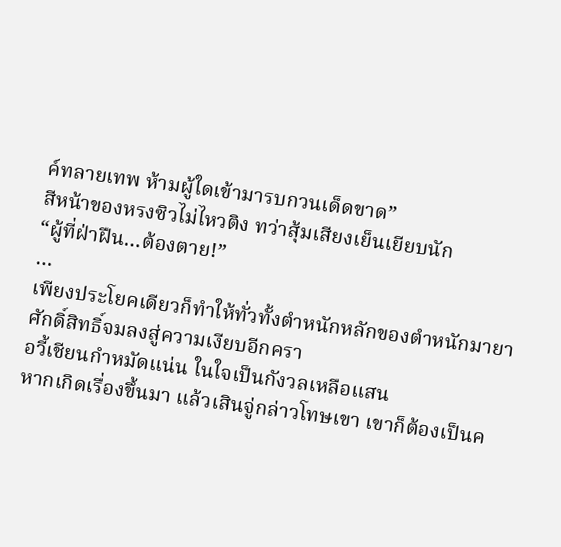ค์ทลายเทพ ห้ามผู้ใดเข้ามารบกวนเด็ดขาด”
สีหน้าของหรงซิวไม่ไหวติง ทว่าสุ้มเสียงเย็นเยียบนัก
“ผู้ที่ฝ่าฝืน…ต้องตาย!”
…
เพียงประโยคเดียวก็ทำให้ทั่วทั้งตำหนักหลักของตำหนักมายาศักดิ์สิทธิ์จมลงสู่ความเงียบอีกครา
อวี้เชียนกำหมัดแน่น ในใจเป็นกังวลเหลือแสน
หากเกิดเรื่องขึ้นมา แล้วเสินจู่กล่าวโทษเขา เขาก็ต้องเป็นค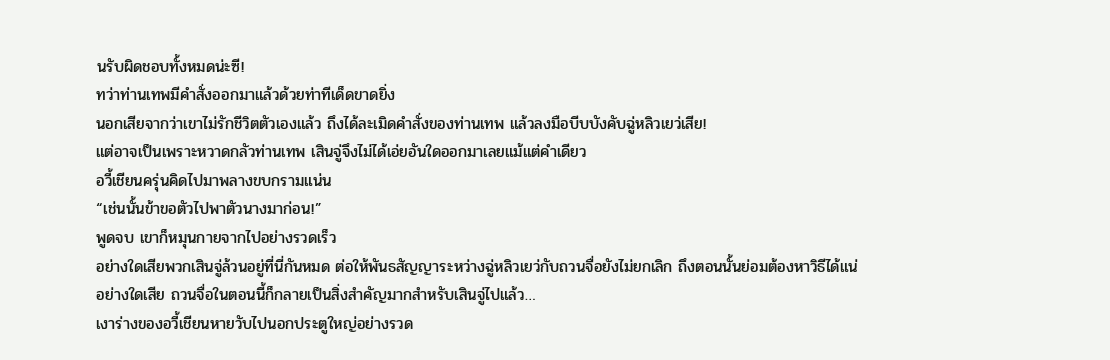นรับผิดชอบทั้งหมดน่ะซี!
ทว่าท่านเทพมีคำสั่งออกมาแล้วด้วยท่าทีเด็ดขาดยิ่ง
นอกเสียจากว่าเขาไม่รักชีวิตตัวเองแล้ว ถึงได้ละเมิดคำสั่งของท่านเทพ แล้วลงมือบีบบังคับฉู่หลิวเยว่เสีย!
แต่อาจเป็นเพราะหวาดกลัวท่านเทพ เสินจู่จึงไม่ได้เอ่ยอันใดออกมาเลยแม้แต่คำเดียว
อวี้เชียนครุ่นคิดไปมาพลางขบกรามแน่น
“เช่นนั้นข้าขอตัวไปพาตัวนางมาก่อน!”
พูดจบ เขาก็หมุนกายจากไปอย่างรวดเร็ว
อย่างใดเสียพวกเสินจู่ล้วนอยู่ที่นี่กันหมด ต่อให้พันธสัญญาระหว่างฉู่หลิวเยว่กับถวนจื่อยังไม่ยกเลิก ถึงตอนนั้นย่อมต้องหาวิธีได้แน่
อย่างใดเสีย ถวนจื่อในตอนนี้ก็กลายเป็นสิ่งสำคัญมากสำหรับเสินจู่ไปแล้ว…
เงาร่างของอวี้เชียนหายวับไปนอกประตูใหญ่อย่างรวด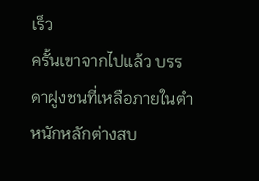เร็ว
ครั้นเขาจากไปแล้ว บรรดาฝูงชนที่เหลือภายในตำหนักหลักต่างสบ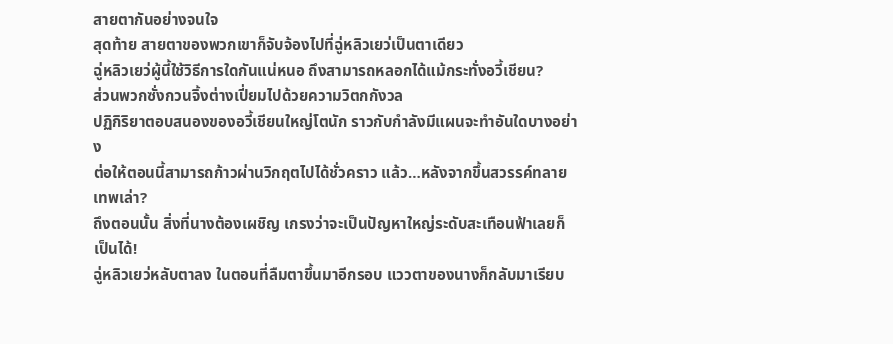สายตากันอย่างจนใจ
สุดท้าย สายตาของพวกเขาก็จับจ้องไปที่ฉู่หลิวเยว่เป็นตาเดียว
ฉู่หลิวเยว่ผู้นี้ใช้วิธีการใดกันแน่หนอ ถึงสามารถหลอกได้แม้กระทั่งอวี้เชียน?
ส่วนพวกซั่งกวนจิ้งต่างเปี่ยมไปด้วยความวิตกกังวล
ปฏิกิริยาตอบสนองของอวี้เชียนใหญ่โตนัก ราวกับกำลังมีแผนจะทำอันใดบางอย่าง
ต่อให้ตอนนี้สามารถก้าวผ่านวิกฤตไปได้ชั่วคราว แล้ว…หลังจากขึ้นสวรรค์ทลายเทพเล่า?
ถึงตอนนั้น สิ่งที่นางต้องเผชิญ เกรงว่าจะเป็นปัญหาใหญ่ระดับสะเทือนฟ้าเลยก็เป็นได้!
ฉู่หลิวเยว่หลับตาลง ในตอนที่ลืมตาขึ้นมาอีกรอบ แววตาของนางก็กลับมาเรียบ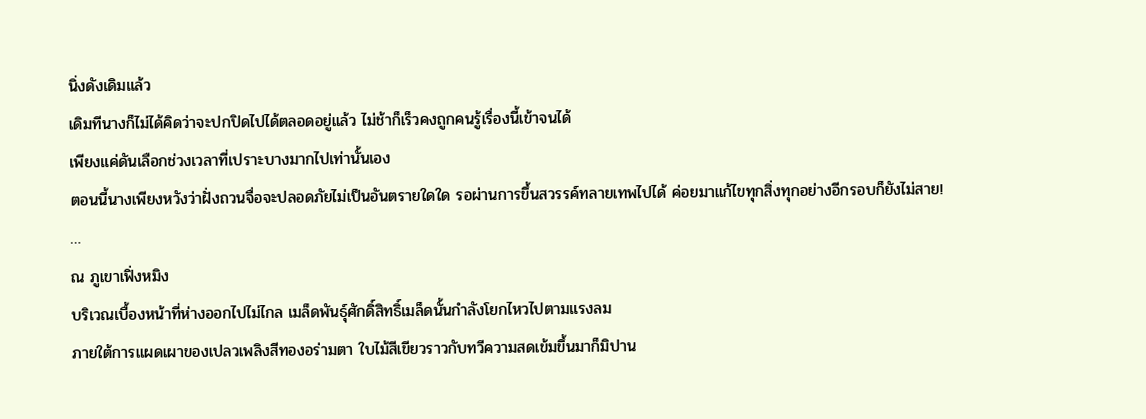นิ่งดังเดิมแล้ว
เดิมทีนางก็ไม่ได้คิดว่าจะปกปิดไปได้ตลอดอยู่แล้ว ไม่ช้าก็เร็วคงถูกคนรู้เรื่องนี้เข้าจนได้
เพียงแค่ดันเลือกช่วงเวลาที่เปราะบางมากไปเท่านั้นเอง
ตอนนี้นางเพียงหวังว่าฝั่งถวนจื่อจะปลอดภัยไม่เป็นอันตรายใดใด รอผ่านการขึ้นสวรรค์ทลายเทพไปได้ ค่อยมาแก้ไขทุกสิ่งทุกอย่างอีกรอบก็ยังไม่สาย!
…
ณ ภูเขาเฟิ่งหมิง
บริเวณเบื้องหน้าที่ห่างออกไปไม่ไกล เมล็ดพันธุ์ศักดิ์สิทธิ์เมล็ดนั้นกำลังโยกไหวไปตามแรงลม
ภายใต้การแผดเผาของเปลวเพลิงสีทองอร่ามตา ใบไม้สีเขียวราวกับทวีความสดเข้มขึ้นมาก็มิปาน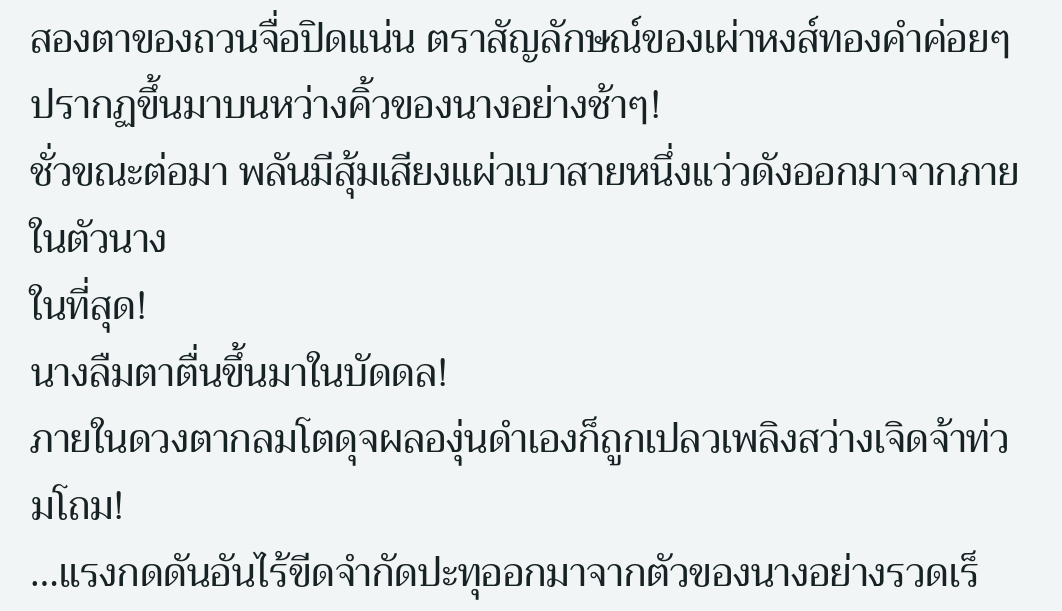สองตาของถวนจื่อปิดแน่น ตราสัญลักษณ์ของเผ่าหงส์ทองคำค่อยๆ ปรากฏขึ้นมาบนหว่างคิ้วของนางอย่างช้าๆ!
ชั่วขณะต่อมา พลันมีสุ้มเสียงแผ่วเบาสายหนึ่งแว่วดังออกมาจากภายในตัวนาง
ในที่สุด!
นางลืมตาตื่นขึ้นมาในบัดดล!
ภายในดวงตากลมโตดุจผลองุ่นดำเองก็ถูกเปลวเพลิงสว่างเจิดจ้าท่วมโถม!
…แรงกดดันอันไร้ขีดจำกัดปะทุออกมาจากตัวของนางอย่างรวดเร็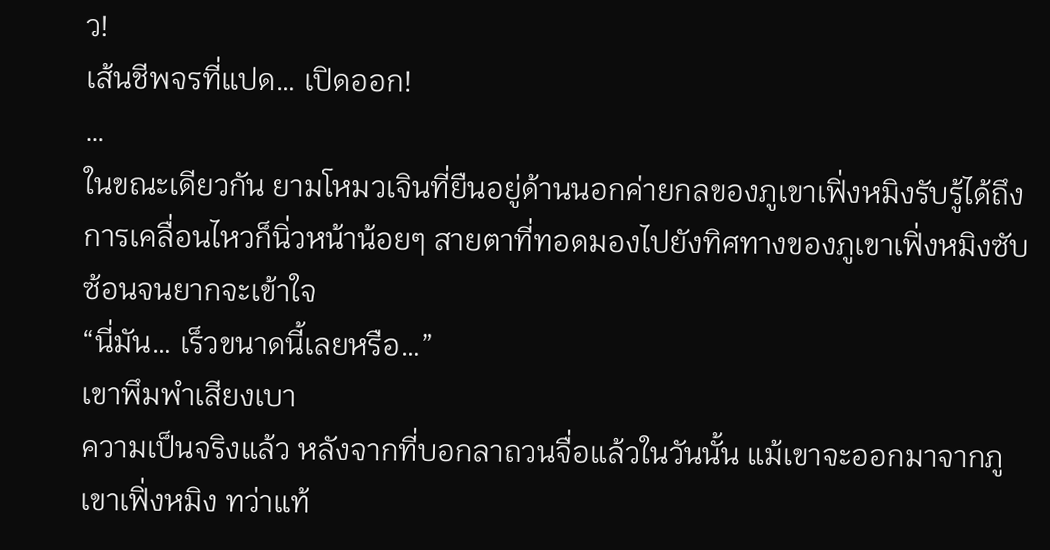ว!
เส้นชีพจรที่แปด… เปิดออก!
…
ในขณะเดียวกัน ยามโหมวเจินที่ยืนอยู่ด้านนอกค่ายกลของภูเขาเฟิ่งหมิงรับรู้ได้ถึงการเคลื่อนไหวก็นิ่วหน้าน้อยๆ สายตาที่ทอดมองไปยังทิศทางของภูเขาเฟิ่งหมิงซับซ้อนจนยากจะเข้าใจ
“นี่มัน… เร็วขนาดนี้เลยหรือ…”
เขาพึมพำเสียงเบา
ความเป็นจริงแล้ว หลังจากที่บอกลาถวนจื่อแล้วในวันนั้น แม้เขาจะออกมาจากภูเขาเฟิ่งหมิง ทว่าแท้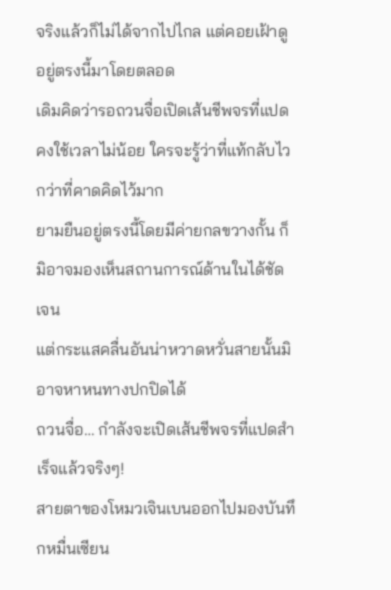จริงแล้วก็ไม่ได้จากไปไกล แต่คอยเฝ้าดูอยู่ตรงนี้มาโดยตลอด
เดิมคิดว่ารอถวนจื่อเปิดเส้นชีพจรที่แปดคงใช้เวลาไม่น้อย ใครจะรู้ว่าที่แท้กลับไวกว่าที่คาดคิดไว้มาก
ยามยืนอยู่ตรงนี้โดยมีค่ายกลขวางกั้น ก็มิอาจมองเห็นสถานการณ์ด้านในได้ชัดเจน
แต่กระแสคลื่นอันน่าหวาดหวั่นสายนั้นมิอาจหาหนทางปกปิดได้
ถวนจื่อ… กำลังจะเปิดเส้นชีพจรที่แปดสำเร็จแล้วจริงๆ!
สายตาของโหมวเจินเบนออกไปมองบันทึกหมื่นเซียน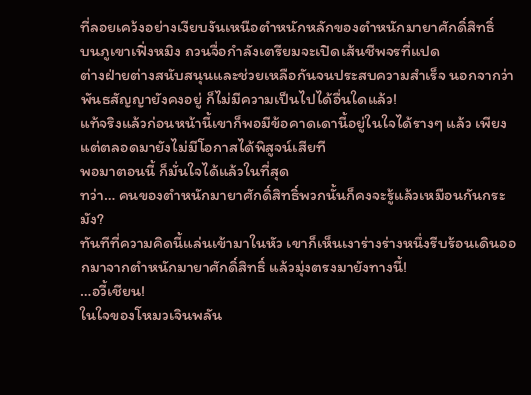ที่ลอยเคว้งอย่างเงียบงันเหนือตำหนักหลักของตำหนักมายาศักดิ์สิทธิ์
บนภูเขาเฟิ่งหมิง ถวนจื่อกำลังเตรียมจะเปิดเส้นชีพจรที่แปด
ต่างฝ่ายต่างสนับสนุนและช่วยเหลือกันจนประสบความสำเร็จ นอกจากว่าพันธสัญญายังคงอยู่ ก็ไม่มีความเป็นไปได้อื่นใดแล้ว!
แท้จริงแล้วก่อนหน้านี้เขาก็พอมีข้อคาดเดานี้อยู่ในใจได้รางๆ แล้ว เพียงแต่ตลอดมายังไม่มีโอกาสได้พิสูจน์เสียที
พอมาตอนนี้ ก็มั่นใจได้แล้วในที่สุด
ทว่า… คนของตำหนักมายาศักดิ์สิทธิ์พวกนั้นก็คงจะรู้แล้วเหมือนกันกระมัง?
ทันทีที่ความคิดนี้แล่นเข้ามาในหัว เขาก็เห็นเงาร่างร่างหนึ่งรีบร้อนเดินออกมาจากตำหนักมายาศักดิ์สิทธิ์ แล้วมุ่งตรงมายังทางนี้!
…อวี้เชียน!
ในใจของโหมวเจินพลัน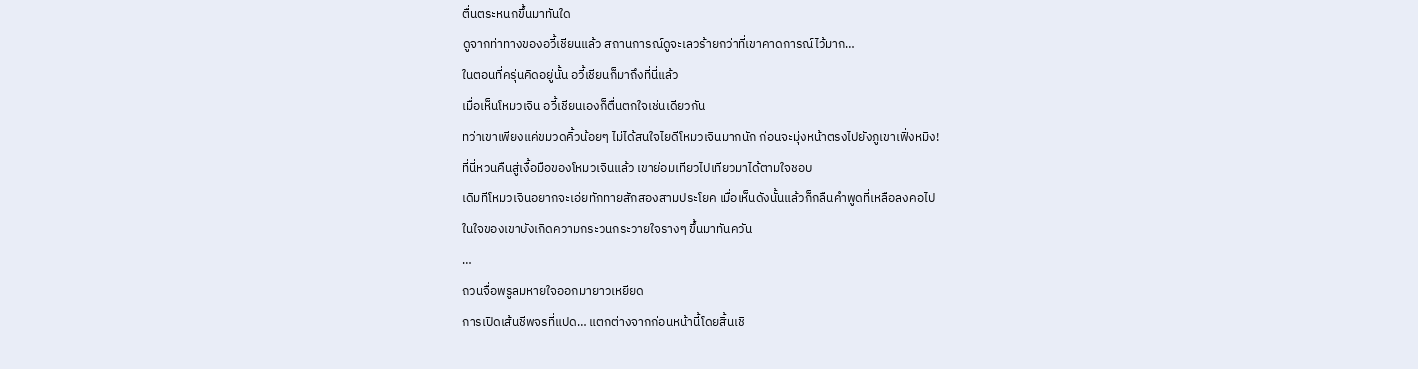ตื่นตระหนกขึ้นมาทันใด
ดูจากท่าทางของอวี้เชียนแล้ว สถานการณ์ดูจะเลวร้ายกว่าที่เขาคาดการณ์ไว้มาก…
ในตอนที่ครุ่นคิดอยู่นั้น อวี้เชียนก็มาถึงที่นี่แล้ว
เมื่อเห็นโหมวเจิน อวี้เชียนเองก็ตื่นตกใจเช่นเดียวกัน
ทว่าเขาเพียงแค่ขมวดคิ้วน้อยๆ ไม่ได้สนใจไยดีโหมวเจินมากนัก ก่อนจะมุ่งหน้าตรงไปยังภูเขาเฟิ่งหมิง!
ที่นี่หวนคืนสู่เงื้อมือของโหมวเจินแล้ว เขาย่อมเทียวไปเทียวมาได้ตามใจชอบ
เดิมทีโหมวเจินอยากจะเอ่ยทักทายสักสองสามประโยค เมื่อเห็นดังนั้นแล้วก็กลืนคำพูดที่เหลือลงคอไป
ในใจของเขาบังเกิดความกระวนกระวายใจรางๆ ขึ้นมาทันควัน
…
ถวนจื่อพรูลมหายใจออกมายาวเหยียด
การเปิดเส้นชีพจรที่แปด… แตกต่างจากก่อนหน้านี้โดยสิ้นเชิ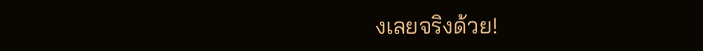งเลยจริงด้วย!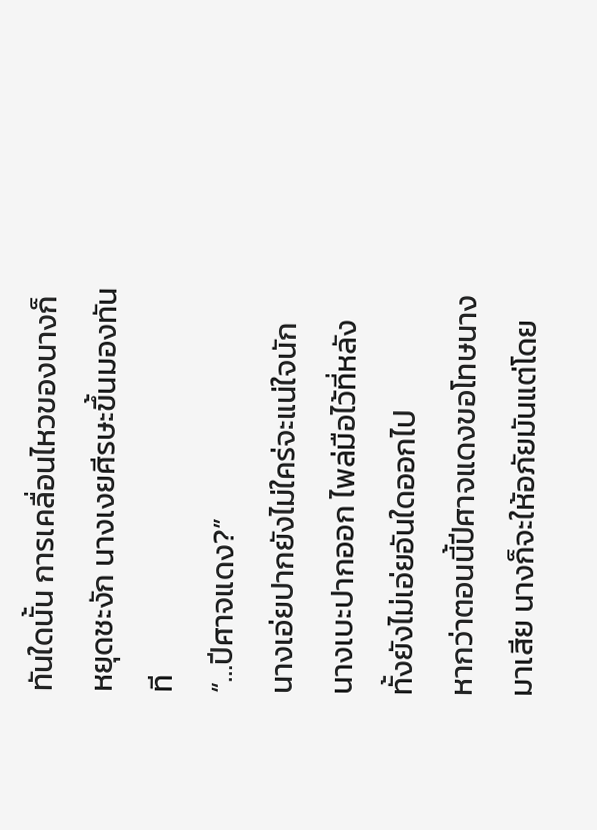ทันใดนั้น การเคลื่อนไหวของนางก็หยุดชะงัก นางเงยศีรษะขึ้นมองทันที
“…ปีศาจแดง?”
นางเอ่ยปากยังไม่ใคร่จะแน่ใจนัก
นางเบะปากออก ไพล่มือไว้ที่หลัง ทั้งยังไม่เอ่ยอันใดออกไป
หากว่าตอนนี้ปีศาจแดงขอโทษนางมาเสีย นางก็จะให้อภัยมันแต่โดย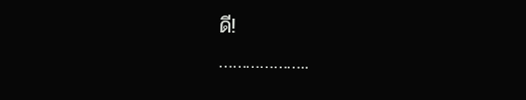ดี!
………………..